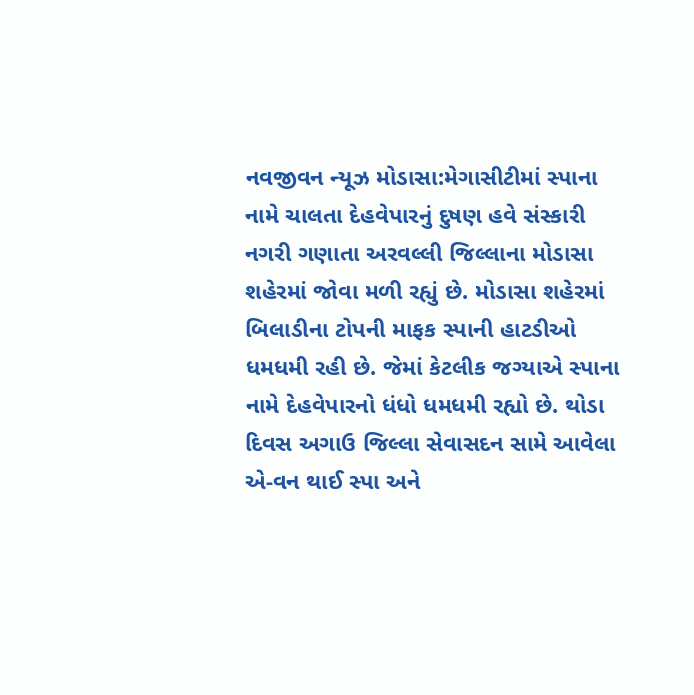નવજીવન ન્યૂઝ મોડાસા:મેગાસીટીમાં સ્પાના નામે ચાલતા દેહવેપારનું દુષણ હવે સંસ્કારી નગરી ગણાતા અરવલ્લી જિલ્લાના મોડાસા શહેરમાં જોવા મળી રહ્યું છે. મોડાસા શહેરમાં બિલાડીના ટોપની માફક સ્પાની હાટડીઓ ધમધમી રહી છે. જેમાં કેટલીક જગ્યાએ સ્પાના નામે દેહવેપારનો ધંધો ધમધમી રહ્યો છે. થોડા દિવસ અગાઉ જિલ્લા સેવાસદન સામે આવેલા એ-વન થાઈ સ્પા અને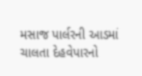મસાજ પાર્લરની આડમાં ચાલતા દેહવેપારનો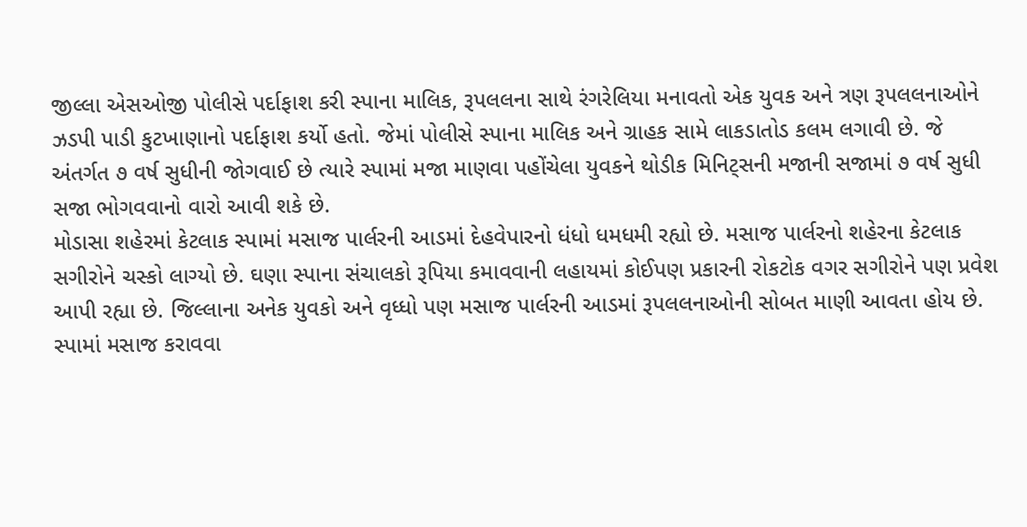જીલ્લા એસઓજી પોલીસે પર્દાફાશ કરી સ્પાના માલિક, રૂપલલના સાથે રંગરેલિયા મનાવતો એક યુવક અને ત્રણ રૂપલલનાઓને ઝડપી પાડી કુટખાણાનો પર્દાફાશ કર્યો હતો. જેમાં પોલીસે સ્પાના માલિક અને ગ્રાહક સામે લાકડાતોડ કલમ લગાવી છે. જે અંતર્ગત ૭ વર્ષ સુધીની જોગવાઈ છે ત્યારે સ્પામાં મજા માણવા પહોંચેલા યુવકને થોડીક મિનિટ્સની મજાની સજામાં ૭ વર્ષ સુધી સજા ભોગવવાનો વારો આવી શકે છે.
મોડાસા શહેરમાં કેટલાક સ્પામાં મસાજ પાર્લરની આડમાં દેહવેપારનો ધંધો ધમધમી રહ્યો છે. મસાજ પાર્લરનો શહેરના કેટલાક સગીરોને ચસ્કો લાગ્યો છે. ઘણા સ્પાના સંચાલકો રૂપિયા કમાવવાની લહાયમાં કોઈપણ પ્રકારની રોકટોક વગર સગીરોને પણ પ્રવેશ આપી રહ્યા છે. જિલ્લાના અનેક યુવકો અને વૃધ્ધો પણ મસાજ પાર્લરની આડમાં રૂપલલનાઓની સોબત માણી આવતા હોય છે.
સ્પામાં મસાજ કરાવવા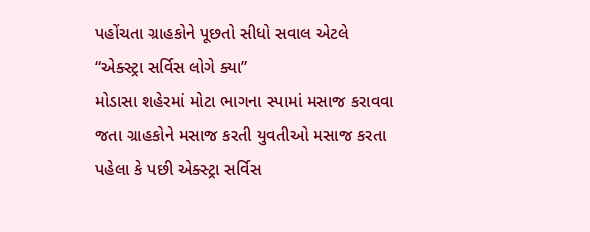પહોંચતા ગ્રાહકોને પૂછતો સીધો સવાલ એટલે “એક્સ્ટ્રા સર્વિસ લોગે ક્યા”
મોડાસા શહેરમાં મોટા ભાગના સ્પામાં મસાજ કરાવવા જતા ગ્રાહકોને મસાજ કરતી યુવતીઓ મસાજ કરતા પહેલા કે પછી એક્સ્ટ્રા સર્વિસ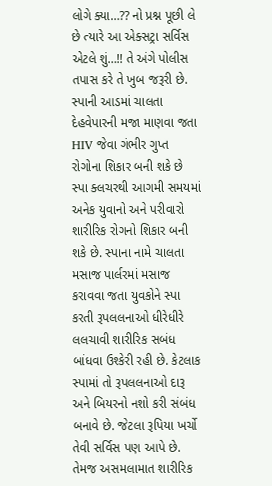લોગે ક્યા…?? નો પ્રશ્ન પૂછી લે છે ત્યારે આ એક્સટ્રા સર્વિસ એટલે શું…!! તે અંગે પોલીસ તપાસ કરે તે ખુબ જરૂરી છે.
સ્પાની આડમાં ચાલતા દેહવેપારની મજા માણવા જતા HIV જેવા ગંભીર ગુપ્ત રોગોના શિકાર બની શકે છે
સ્પા ક્લચરથી આગમી સમયમાં અનેક યુવાનો અને પરીવારો શારીરિક રોગનો શિકાર બની શકે છે. સ્પાના નામે ચાલતા મસાજ પાર્લરમાં મસાજ કરાવવા જતા યુવકોને સ્પા કરતી રૂપલલનાઓ ધીરેધીરે લલચાવી શારીરિક સબંધ બાંધવા ઉશ્કેરી રહી છે. કેટલાક સ્પામાં તો રૂપલલનાઓ દારૂ અને બિયરનો નશો કરી સંબંધ બનાવે છે. જેટલા રૂપિયા ખર્ચો તેવી સર્વિસ પણ આપે છે. તેમજ અસમલામાત શારીરિક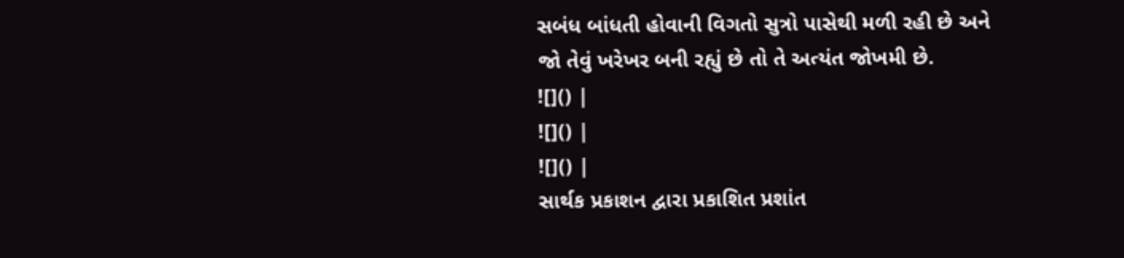સબંધ બાંધતી હોવાની વિગતો સુત્રો પાસેથી મળી રહી છે અને જો તેવું ખરેખર બની રહ્યું છે તો તે અત્યંત જોખમી છે.
![]() |
![]() |
![]() |
સાર્થક પ્રકાશન દ્વારા પ્રકાશિત પ્રશાંત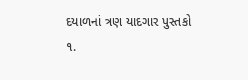દયાળનાં ત્રણ યાદગાર પુસ્તકો
૧.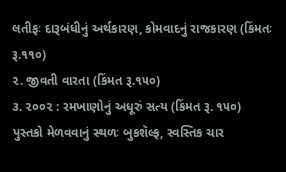લતીફઃ દારૂબંધીનું અર્થકારણ, કોમવાદનું રાજકારણ (કિંમતઃ રૂ.૧૧૦)
૨. જીવતી વારતા (કિંમત રૂ.૧૫૦)
૩. ૨૦૦૨ : રમખાણોનું અધૂરું સત્ય (કિંમત રૂ. ૧૫૦)
પુસ્તકો મેળવવાનું સ્થળઃ બુકશૅલ્ફ, સ્વસ્તિક ચાર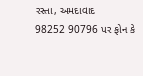રસ્તા, અમદાવાદ
98252 90796 પર ફોન કે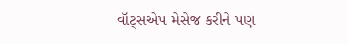વૉટ્સએપ મેસેજ કરીને પણ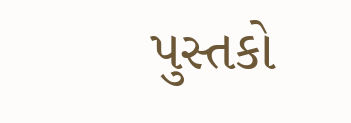પુસ્તકો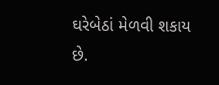ઘરેબેઠાં મેળવી શકાય છે.